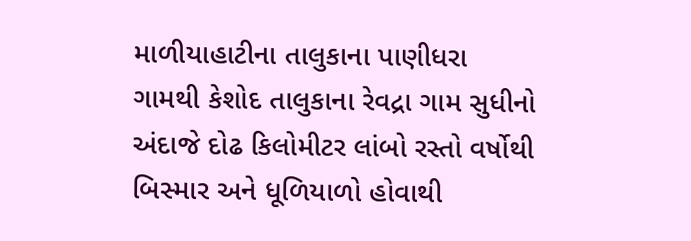માળીયાહાટીના તાલુકાના પાણીધરા ગામથી કેશોદ તાલુકાના રેવદ્રા ગામ સુધીનો અંદાજે દોઢ કિલોમીટર લાંબો રસ્તો વર્ષોથી બિસ્માર અને ધૂળિયાળો હોવાથી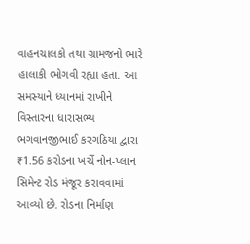વાહનચાલકો તથા ગ્રામજનો ભારે હાલાકી ભોગવી રહ્યા હતા. આ સમસ્યાને ધ્યાનમાં રાખીને વિસ્તારના ધારાસભ્ય ભગવાનજીભાઈ કરગઠિયા દ્વારા ₹1.56 કરોડના ખર્ચે નોન-પ્લાન સિમેન્ટ રોડ મંજૂર કરાવવામાં આવ્યો છે. રોડના નિર્માણ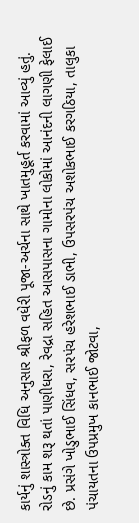કાર્યનું શાસ્ત્રોક્ત વિધિ અનુસાર શ્રીફળ વધેરી પૂજા-અર્ચના સાથે ખાતમુહૂર્ત કરવામાં આવ્યું હતું.
રોડનું કામ શરૂ થતાં પાણીધરા, રેવદ્રા સહિત આસપાસના ગામોના લોકોમાં આનંદની લાગણી ફેલાઈ છે. પ્રસંગે ખોડુભાઈ સિંધવ, સરપંચ હરેશભાઈ ડાભી, ઉપસરપંચ અશોકભાઈ કરગઠિયા, તાલુકા પંચાયતના ઉપપ્રમુખ કાનભાઈ જોટવા,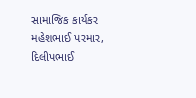સામાજિક કાર્યકર મહેશભાઈ પરમાર, દિલીપભાઈ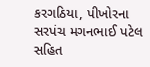કરગઠિયા, પીખોરના સરપંચ મગનભાઈ પટેલ સહિત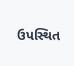ઉપસ્થિત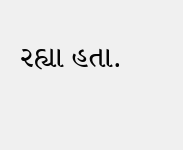રહ્યા હતા.